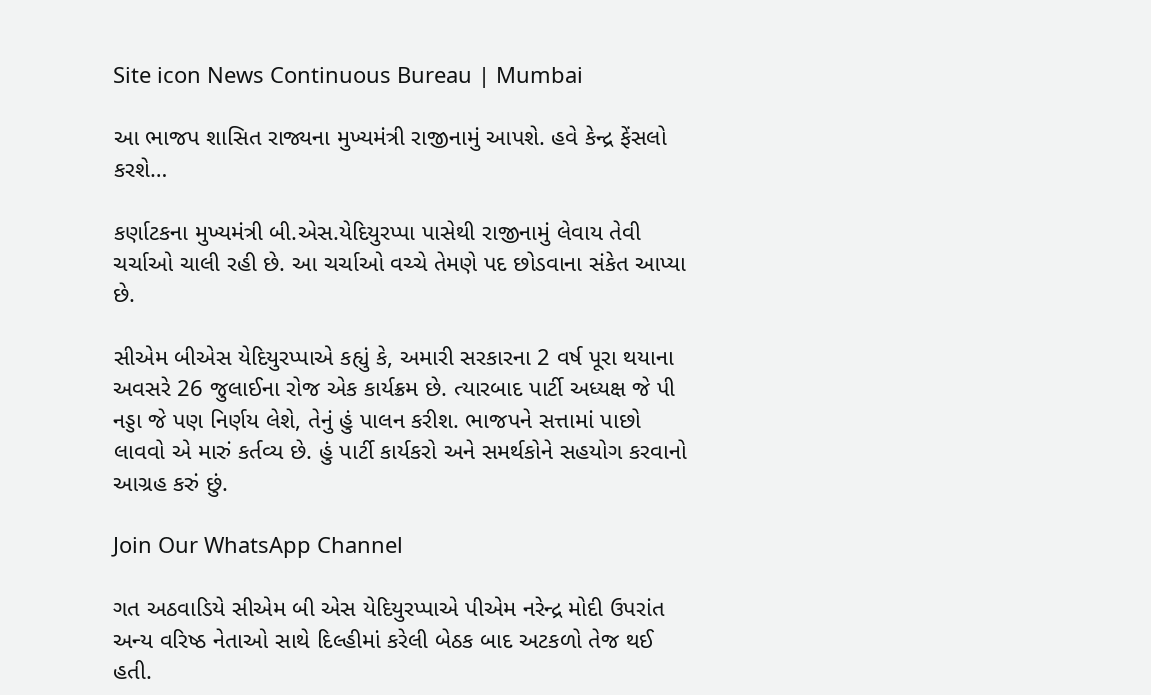Site icon News Continuous Bureau | Mumbai

આ ભાજપ શાસિત રાજ્યના મુખ્યમંત્રી રાજીનામું આપશે. હવે કેન્દ્ર ફેંસલો કરશે…

કર્ણાટકના મુખ્યમંત્રી બી.એસ.યેદિયુરપ્પા પાસેથી રાજીનામું લેવાય તેવી ચર્ચાઓ ચાલી રહી છે. આ ચર્ચાઓ વચ્ચે તેમણે પદ છોડવાના સંકેત આપ્યા છે.

સીએમ બીએસ યેદિયુરપ્પાએ કહ્યું કે, અમારી સરકારના 2 વર્ષ પૂરા થયાના અવસરે 26 જુલાઈના રોજ એક કાર્યક્રમ છે. ત્યારબાદ પાર્ટી અધ્યક્ષ જે પી નડ્ડા જે પણ નિર્ણય લેશે, તેનું હું પાલન કરીશ. ભાજપને સત્તામાં પાછો લાવવો એ મારું કર્તવ્ય છે. હું પાર્ટી કાર્યકરો અને સમર્થકોને સહયોગ કરવાનો આગ્રહ કરું છું.

Join Our WhatsApp Channel

ગત અઠવાડિયે સીએમ બી એસ યેદિયુરપ્પાએ પીએમ નરેન્દ્ર મોદી ઉપરાંત અન્ય વરિષ્ઠ નેતાઓ સાથે દિલ્હીમાં કરેલી બેઠક બાદ અટકળો તેજ થઈ હતી.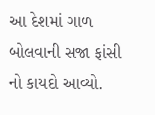આ દેશમાં ગાળ બોલવાની સજા ફાંસી નો કાયદો આવ્યો.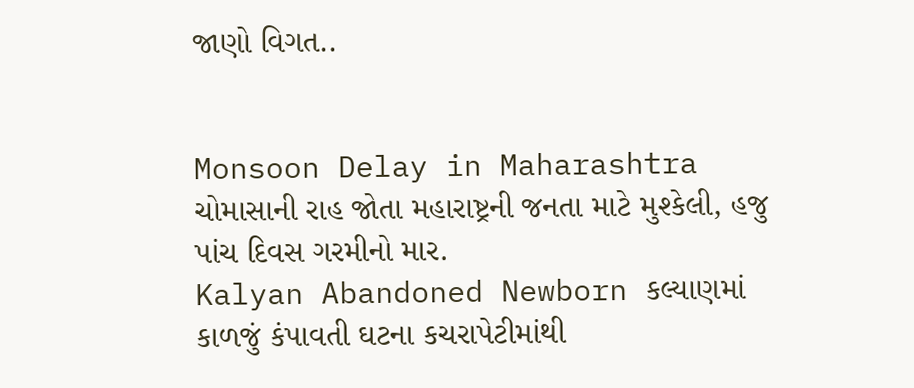જાણો વિગત..


Monsoon Delay in Maharashtra ચોમાસાની રાહ જોતા મહારાષ્ટ્રની જનતા માટે મુશ્કેલી, હજુ પાંચ દિવસ ગરમીનો માર.
Kalyan Abandoned Newborn કલ્યાણમાં કાળજું કંપાવતી ઘટના કચરાપેટીમાંથી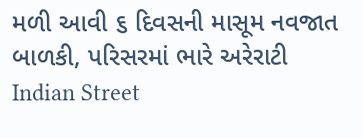મળી આવી ૬ દિવસની માસૂમ નવજાત બાળકી, પરિસરમાં ભારે અરેરાટી
Indian Street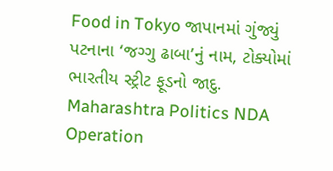Food in Tokyo જાપાનમાં ગુંજ્યું પટનાના ‘જગ્ગુ ઢાબા’નું નામ, ટોક્યોમાં ભારતીય સ્ટ્રીટ ફૂડનો જાદુ.
Maharashtra Politics NDA Operation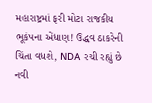મહારાષ્ટ્રમાં ફરી મોટા રાજકીય ભૂકંપના એંધાણ! ઉદ્ધવ ઠાકરેની ચિંતા વધશે, NDA રચી રહ્યું છે નવી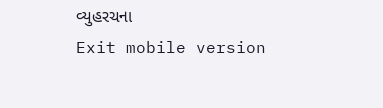વ્યુહરચના
Exit mobile version